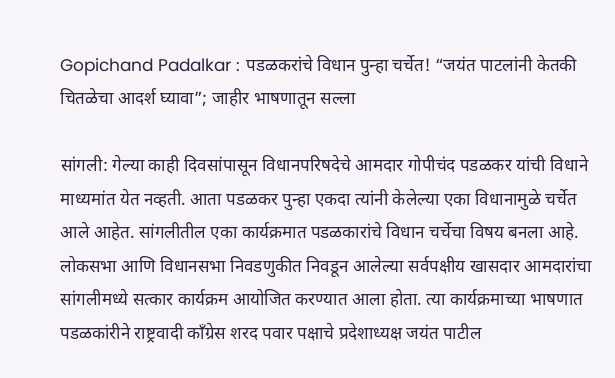Gopichand Padalkar : पडळकरांचे विधान पुन्हा चर्चेत! “जयंत पाटलांनी केतकी चितळेचा आदर्श घ्यावा”; जाहीर भाषणातून सल्ला

सांगली: गेल्या काही दिवसांपासून विधानपरिषदेचे आमदार गोपीचंद पडळकर यांची विधाने माध्यमांत येत नव्हती. आता पडळकर पुन्हा एकदा त्यांनी केलेल्या एका विधानामुळे चर्चेत आले आहेत. सांगलीतील एका कार्यक्रमात पडळकारांचे विधान चर्चेचा विषय बनला आहे. लोकसभा आणि विधानसभा निवडणुकीत निवडून आलेल्या सर्वपक्षीय खासदार आमदारांचा सांगलीमध्ये सत्कार कार्यक्रम आयोजित करण्यात आला होता. त्या कार्यक्रमाच्या भाषणात पडळकांरीने राष्ट्रवादी काँग्रेस शरद पवार पक्षाचे प्रदेशाध्यक्ष जयंत पाटील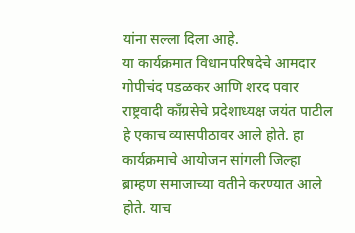यांना सल्ला दिला आहे.
या कार्यक्रमात विधानपरिषदेचे आमदार गोपीचंद पडळकर आणि शरद पवार राष्ट्रवादी काँग्रसेचे प्रदेशाध्यक्ष जयंत पाटील हे एकाच व्यासपीठावर आले होते. हा कार्यक्रमाचे आयोजन सांगली जिल्हा ब्राम्हण समाजाच्या वतीने करण्यात आले होते. याच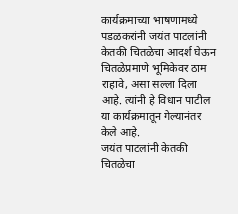कार्यक्रमाच्या भाषणामध्ये पडळकरांनी जयंत पाटलांनी केतकी चितळेचा आदर्श घेऊन चितळेप्रमाणे भूमिकेवर ठाम राहावे, असा सल्ला दिला आहे. त्यांनी हे विधान पाटील या कार्यक्रमातून गेल्यानंतर केले आहे.
जयंत पाटलांनी केतकी चितळेचा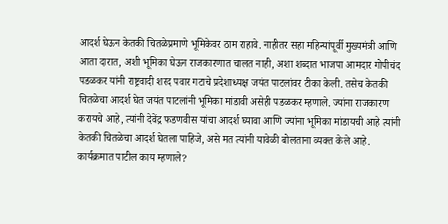आदर्श घेऊन केतकी चितळेप्रमाणे भूमिकेवर ठाम राहावे. नाहीतर सहा महिन्यांपूर्वी मुख्यमंत्री आणि आता दारात, अशी भूमिका घेऊन राजकारणात चालत नाही, अशा शब्दात भाजपा आमदार गोपीचंद पडळकर यांनी राष्ट्रवादी शरद पवार गटाचे प्रदेशाध्यक्ष जयंत पाटलांवर टीका केली. तसेच केतकी चितळेचा आदर्श घेत जयंत पाटलांनी भूमिका मांडावी असेही पडळकर म्हणाले. ज्यांना राजकारण करायचे आहे, त्यांनी देवेंद्र फडणवीस यांचा आदर्श घ्यावा आणि ज्यांना भूमिका मांडायची आहे त्यांनी केतकी चितळेचा आदर्श घेतला पाहिजे, असे मत त्यांनी यावेळी बोलताना व्यक्त केले आहे.
कार्यक्रमात पाटील काय म्हणाले?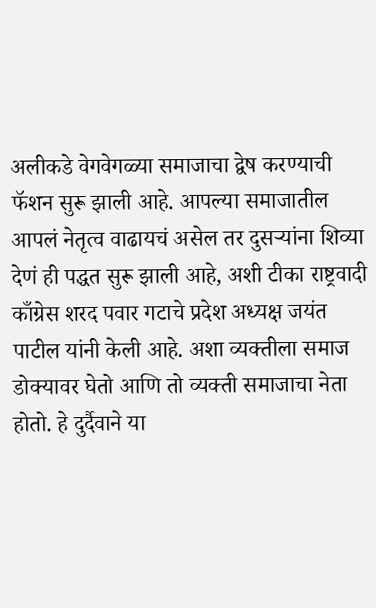अलीकडे वेगवेगळ्या समाजाचा द्वेष करण्याची फॅशन सुरू झाली आहे. आपल्या समाजातील आपलं नेतृत्व वाढायचं असेल तर दुसऱ्यांना शिव्या देणं ही पद्धत सुरू झाली आहे, अशी टीका राष्ट्रवादी काँग्रेस शरद पवार गटाचे प्रदेश अध्यक्ष जयंत पाटील यांनी केली आहे. अशा व्यक्तीला समाज डोक्यावर घेतो आणि तो व्यक्ती समाजाचा नेता होतो. हे दुर्दैवाने या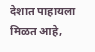देशात पाहायला मिळत आहे,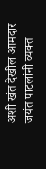अशी खंत देखील आमदार जयंत पाटलांनी व्यक्त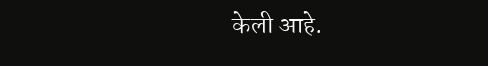केली आहे.